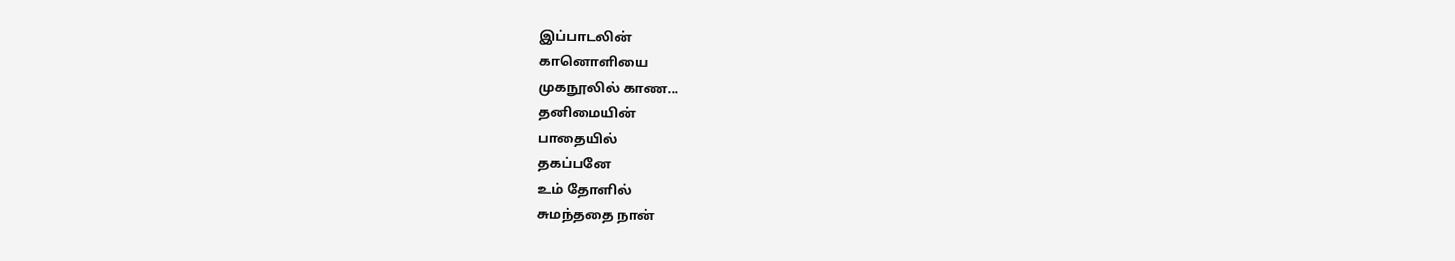இப்பாடலின்
கானொளியை
முகநூலில் காண...
தனிமையின்
பாதையில்
தகப்பனே
உம் தோளில்
சுமந்ததை நான்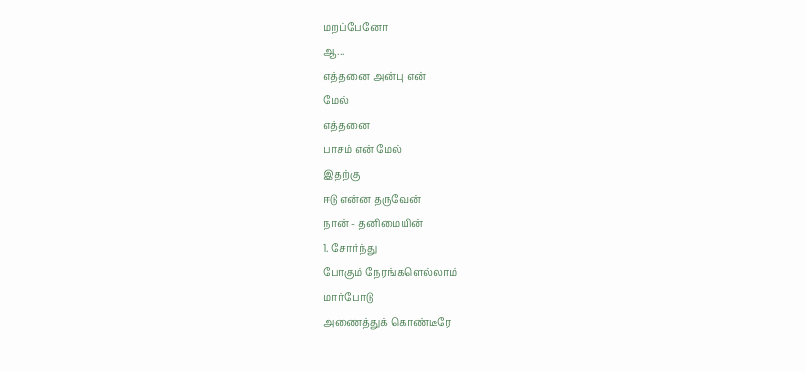மறப்பேனோ
ஆ...
எத்தனை அன்பு என்
மேல்
எத்தனை
பாசம் என் மேல்
இதற்கு
ஈடு என்ன தருவேன்
நான் - தனிமையின்
1. சோர்ந்து
போகும் நேரங்களெல்லாம்
மார்போடு
அணைத்துக் கொண்டீரே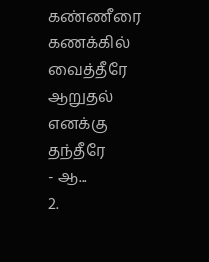கண்ணீரை
கணக்கில் வைத்தீரே
ஆறுதல்
எனக்கு தந்தீரே
- ஆ...
2.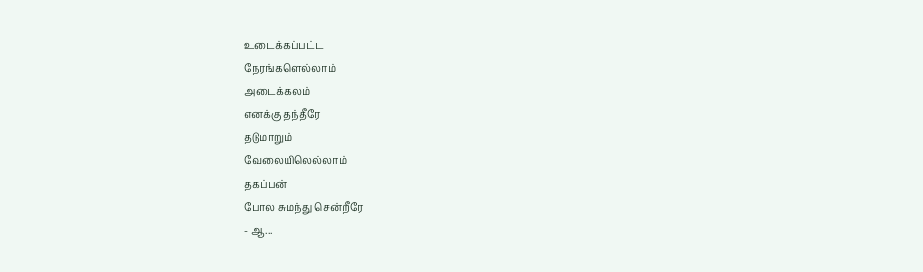உடைக்கப்பட்ட
நேரங்களெல்லாம்
அடைக்கலம்
எனக்கு தந்தீரே
தடுமாறும்
வேலையிலெல்லாம்
தகப்பன்
போல சுமந்து சென்றீரே
- ஆ...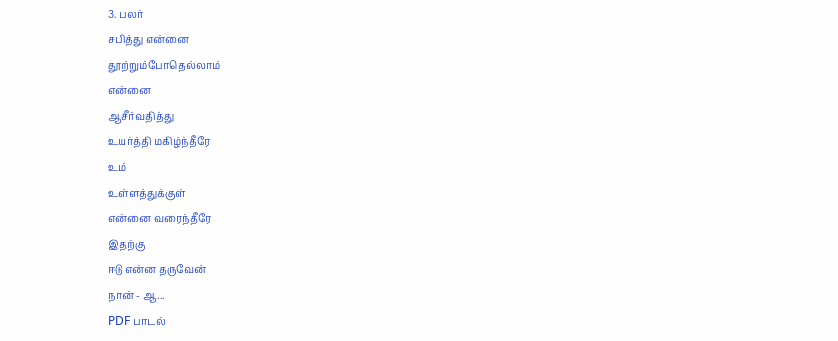3. பலர்
சபித்து என்னை
தூற்றும்போதெல்லாம்
என்னை
ஆசீர்வதித்து
உயர்த்தி மகிழ்ந்தீரே
உம்
உள்ளத்துக்குள்
என்னை வரைந்தீரே
இதற்கு
ஈடு என்ன தருவேன்
நான் - ஆ...
PDF பாடல்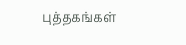புத்தகங்கள்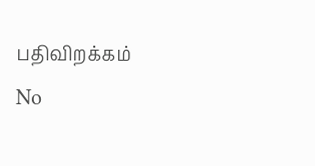பதிவிறக்கம்
No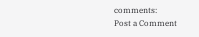comments:
Post a Comment